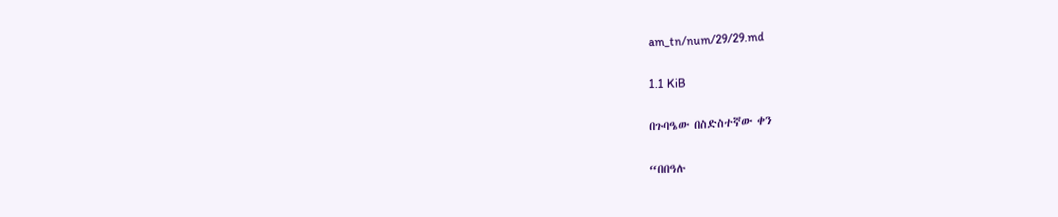am_tn/num/29/29.md

1.1 KiB

በጉባዔው በስድስተኛው ቀን

“በበዓሉ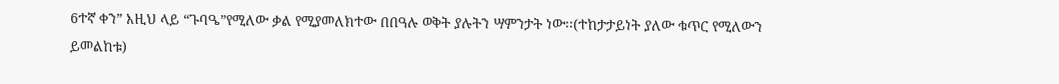6ተኛ ቀን” እዚህ ላይ “ጉባዔ”የሚለው ቃል የሚያመለክተው በበዓሉ ወቅት ያሉትን ሣምንታት ነው፡፡(ተከታታይነት ያለው ቁጥር የሚለውን ይመልከቱ)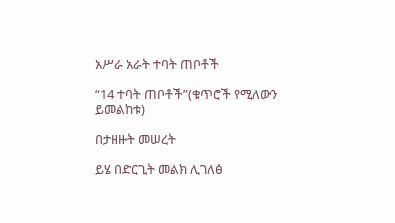አሥራ አራት ተባት ጠቦቶች

“14 ተባት ጠቦቶች”(ቁጥሮች የሚለውን ይመልከቱ)

በታዘዙት መሠረት

ይሄ በድርጊት መልክ ሊገለፅ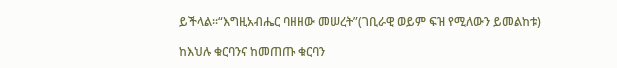ይችላል፡፡“እግዚአብሔር ባዘዘው መሠረት”(ገቢራዊ ወይም ፍዝ የሚለውን ይመልከቱ)

ከእህሉ ቁርባንና ከመጠጡ ቁርባን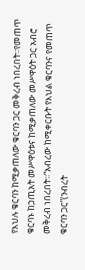የእህሉ ቁርባን ከሚቃጠለው ቁርባን ጋር መቅረብ ነበረበት፡፡የመጠጥ ቁርባኑ ከኃጢአት መሥዋዕቱና ከሚቃጠለው መሥዋዕት ጋር አብሮ መቅረብ ነበረበት፡፡“አብረው ከሚቀርቡት የእህል ቁርባንና የመጠጥ ቁርባን ጋር”(ንብረት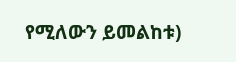የሚለውን ይመልከቱ)